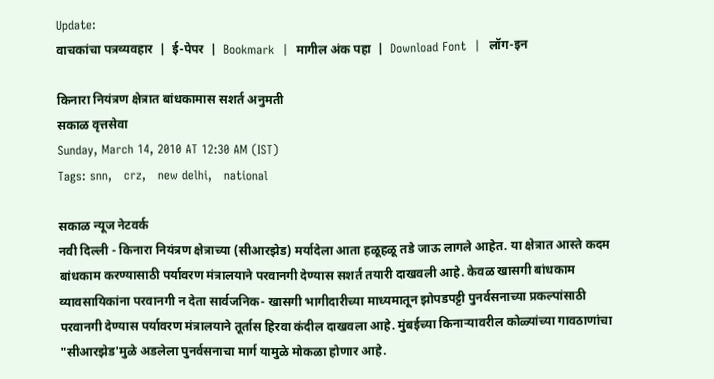Update:
वाचकांचा पत्रव्यवहार  |  ई-पेपर  |  Bookmark  |  मागील अंक पहा  |  Download Font  |  लॉग-इन

किनारा नियंत्रण क्षेत्रात बांधकामास सशर्त अनुमती
सकाळ वृत्तसेवा
Sunday, March 14, 2010 AT 12:30 AM (IST)
Tags: snn,   crz,   new delhi,   national

सकाळ न्यूज नेटवर्क
नवी दिल्ली - किनारा नियंत्रण क्षेत्राच्या (सीआरझेड) मर्यादेला आता हळूहळू तडे जाऊ लागले आहेत. या क्षेत्रात आस्ते कदम बांधकाम करण्यासाठी पर्यावरण मंत्रालयाने परवानगी देण्यास सशर्त तयारी दाखवली आहे. केवळ खासगी बांधकाम व्यावसायिकांना परवानगी न देता सार्वजनिक- खासगी भागीदारीच्या माध्यमातून झोपडपट्टी पुनर्वसनाच्या प्रकल्पांसाठी परवानगी देण्यास पर्यावरण मंत्रालयाने तूर्तास हिरवा कंदील दाखवला आहे. मुंबईच्या किनाऱ्यावरील कोळ्यांच्या गावठाणांचा "सीआरझेड'मुळे अडलेला पुनर्वसनाचा मार्ग यामुळे मोकळा होणार आहे.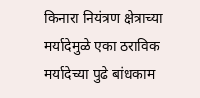किनारा नियंत्रण क्षेत्राच्या मर्यादेमुळे एका ठराविक मर्यादेच्या पुढे बांधकाम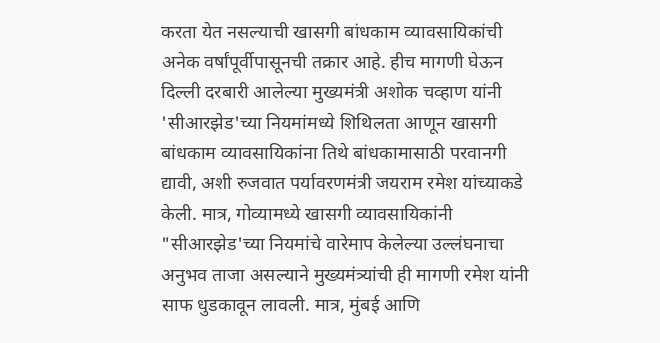करता येत नसल्याची खासगी बांधकाम व्यावसायिकांची अनेक वर्षांपूर्वीपासूनची तक्रार आहे. हीच मागणी घेऊन दिल्ली दरबारी आलेल्या मुख्यमंत्री अशोक चव्हाण यांनी 'सीआरझेड'च्या नियमांमध्ये शिथिलता आणून खासगी बांधकाम व्यावसायिकांना तिथे बांधकामासाठी परवानगी द्यावी, अशी रुजवात पर्यावरणमंत्री जयराम रमेश यांच्याकडे केली. मात्र, गोव्यामध्ये खासगी व्यावसायिकांनी "सीआरझेड'च्या नियमांचे वारेमाप केलेल्या उल्लंघनाचा अनुभव ताजा असल्याने मुख्यमंत्र्यांची ही मागणी रमेश यांनी साफ धुडकावून लावली. मात्र, मुंबई आणि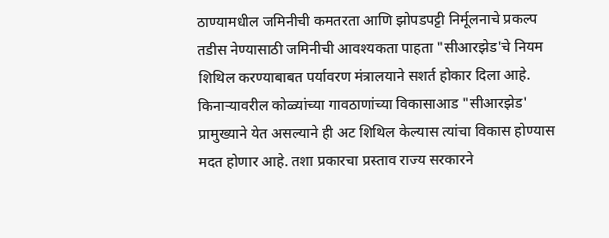ठाण्यामधील जमिनीची कमतरता आणि झोपडपट्टी निर्मूलनाचे प्रकल्प तडीस नेण्यासाठी जमिनीची आवश्‍यकता पाहता "सीआरझेड'चे नियम शिथिल करण्याबाबत पर्यावरण मंत्रालयाने सशर्त होकार दिला आहे. किनाऱ्यावरील कोळ्यांच्या गावठाणांच्या विकासाआड "सीआरझेड' प्रामुख्याने येत असल्याने ही अट शिथिल केल्यास त्यांचा विकास होण्यास मदत होणार आहे. तशा प्रकारचा प्रस्ताव राज्य सरकारने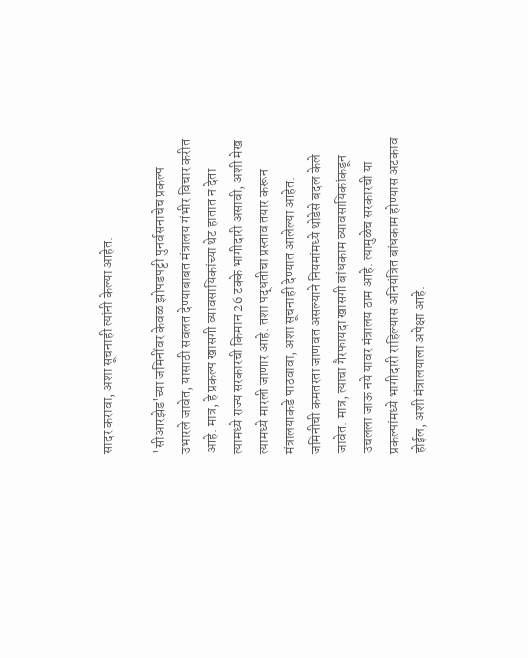सादर करावा, अशा सूचनाही त्यांनी केल्या आहेत.

'सीआरझेड'च्या जमिनींवर केवळ झोपडपट्टी पुनर्वसनाचेच प्रकल्प उभारले जावेत, यासाठी सवलत देण्याबाबत मंत्रालय गंभीर विचार करीत आहे. मात्र, हे प्रकल्प खासगी व्यावसायिकांच्या थेट हातात न देता त्यामध्ये राज्य सरकारची किमान 26 टक्‍के भागीदारी असावी, अशी मेख त्यामध्ये मारली जाणार आहे. तशा पद्धतीचा प्रस्ताव तयार करून मंत्रालयाकडे पाठवावा, अशा सूचनाही देण्यात आलेल्या आहेत. जमिनीची कमतरता जाणवत असल्याने नियमांमध्ये थोडेसे बदल केले जावेत. मात्र, त्याचा गैरफायदा खासगी बांधकाम व्यावसायिकांकडून उचलला जाऊ नये यावर मंत्रालय ठाम आहे. त्यामुळेच सरकारची या प्रकल्पांमध्ये भागीदारी राहिल्यास अनियंत्रित बांधकाम होण्यास अटकाव होईल, अशी मंत्रालयाला अपेक्षा आहे.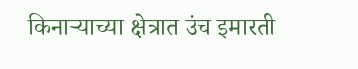किनाऱ्याच्या क्षेत्रात उंच इमारती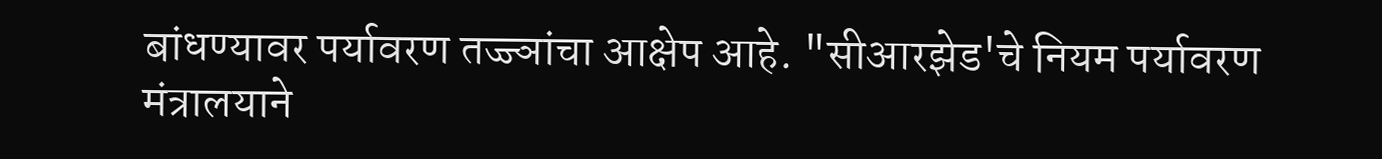बांधण्यावर पर्यावरण तज्ज्ञांचा आक्षेप आहे. "सीआरझेड'चे नियम पर्यावरण मंत्रालयाने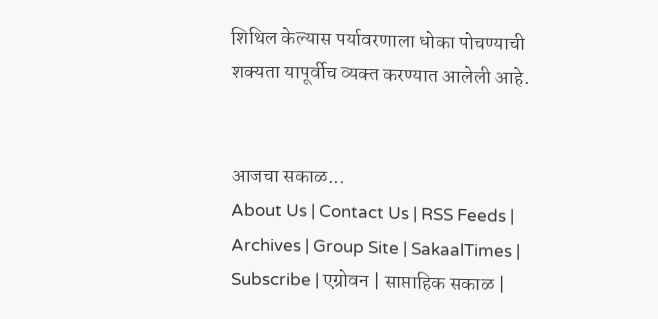शिथिल केल्यास पर्यावरणाला धोका पोचण्याची शक्‍यता यापूर्वीच व्यक्‍त करण्यात आलेली आहे.


आजचा सकाळ...
About Us | Contact Us | RSS Feeds | Archives | Group Site | SakaalTimes | Subscribe | एग्रोवन | साप्ताहिक सकाळ |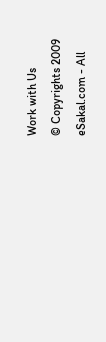Work with Us
© Copyrights 2009 eSakal.com - All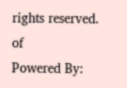rights reserved.
of
Powered By: